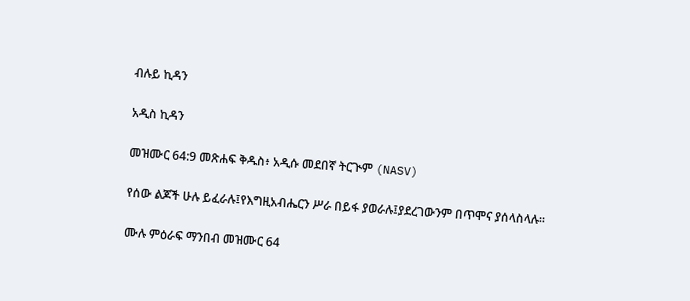ብሉይ ኪዳን

አዲስ ኪዳን

መዝሙር 64:9 መጽሐፍ ቅዱስ፥ አዲሱ መደበኛ ትርጒም (NASV)

የሰው ልጆች ሁሉ ይፈራሉ፤የእግዚአብሔርን ሥራ በይፋ ያወራሉ፤ያደረገውንም በጥሞና ያሰላስላሉ።

ሙሉ ምዕራፍ ማንበብ መዝሙር 64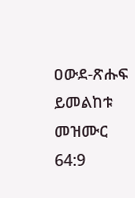ዐውደ-ጽሑፍ ይመልከቱ መዝሙር 64:9